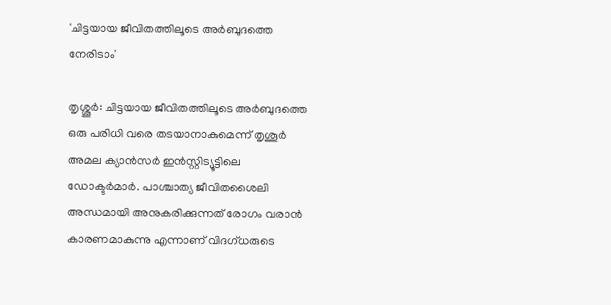'ചിട്ടയായ ജീവിതത്തിലൂടെ അർബുദത്തെ നേരിടാം'

തൃശ്ശൂര്‍: ചിട്ടയായ ജീവിതത്തിലൂടെ അർബുദത്തെ ഒരു പരിധി വരെ തടയാനാകുമെന്ന് തൃശൂർ അമല ക്യാൻസര്‍ ഇൻസ്റ്റിട്യൂട്ടിലെ ഡോക്ടർമാര്‍. പാശ്ചാത്യ ജീവിതശൈലി അന്ധമായി അനുകരിക്കുന്നത് രോഗം വരാൻ കാരണമാകുന്നു എന്നാണ് വിദഗ്ധരുടെ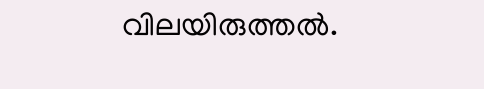വിലയിരുത്തല്‍.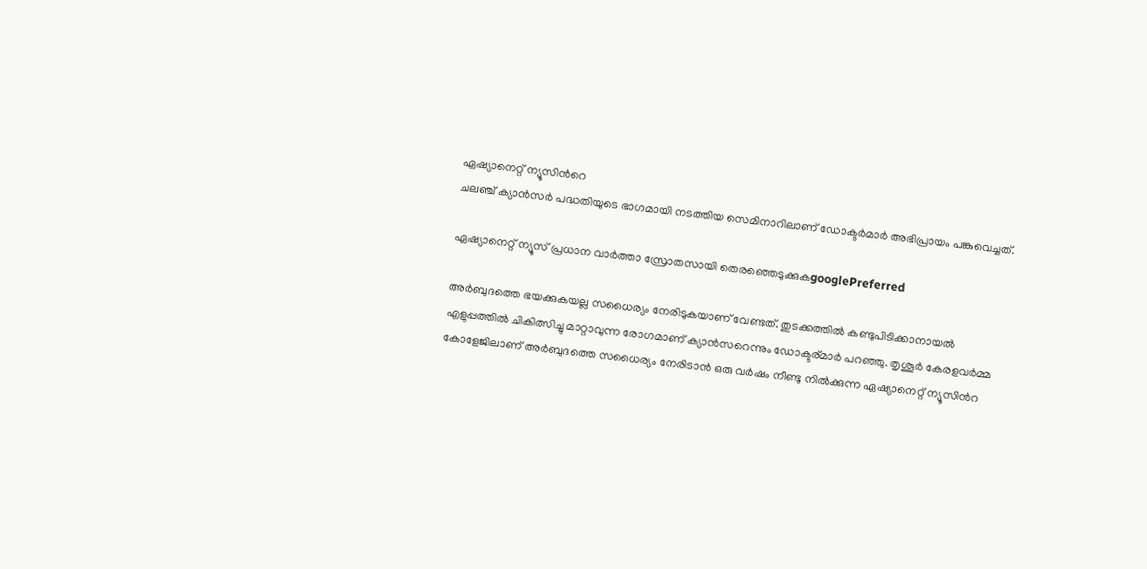ഏഷ്യാനെറ്റ് ന്യൂസിന്‍റെ
ചലഞ്ച് ക്യാൻസർ പദ്ധതിയുടെ ഭാഗമായി നടത്തിയ സെമിനാറിലാണ് ഡോക്ടര്‍മാര്‍ അഭിപ്രായം പങ്കുവെച്ചത്.

ഏഷ്യാനെറ്റ് ന്യൂസ് പ്രധാന വാർത്താ സ്രോതസായി തെരഞ്ഞെടുക്കുകgooglePreferred

അര്‍ബുദത്തെ ഭയക്കുകയല്ല സധൈര്യം നേരിടുകയാണ് വേണ്ടത്. തുടക്കത്തില്‍ കണ്ടുപിടിക്കാനായല്‍ എളുപ്പത്തില്‍ ചികിത്സിച്ചു മാറ്റാവുന്ന രോഗമാണ് ക്യാൻസറെന്നും ഡോക്ടര്മാര്‍ പറഞ്ഞു. തൃശൂര്‍ കേരളവര്‍മ്മ കോളേജിലാണ് അര്‍ബുദത്തെ സധൈര്യം നേരിടാൻ ഒരു വർഷം നീണ്ടു നില്‍ക്കുന്ന ഏഷ്യാനെറ്റ് ന്യൂസിന്‍റ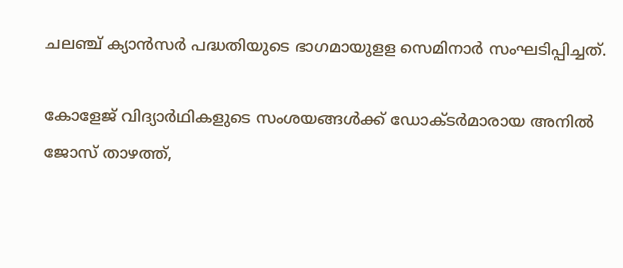ചലഞ്ച് ക്യാൻസർ പദ്ധതിയുടെ ഭാഗമായുളള സെമിനാര്‍ സംഘടിപ്പിച്ചത്.

കോളേജ് വിദ്യാര്‍ഥികളുടെ സംശയങ്ങള്‍ക്ക് ഡോക്ടര്‍മാരായ അനില്‍ ജോസ് താഴത്ത്,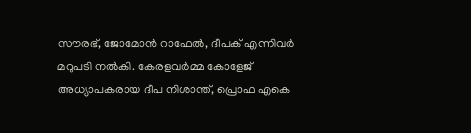സൗരഭ്, ജോമോൻ റാഫേല്‍, ദീപക് എന്നിവര്‍ മറുപടി നല്‍കി. കേരളവര്‍മ്മ കോളേജ് അധ്യാപകരായ ദീപ നിശാന്ത്, പ്രൊഫ എകെ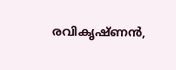രവികൃഷ്ണൻ,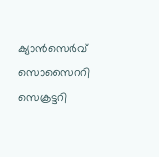ക്യാൻസെര്‍വ് സൊസൈററി സെക്രട്ടറി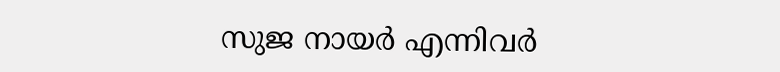സുജ നായര്‍ എന്നിവര്‍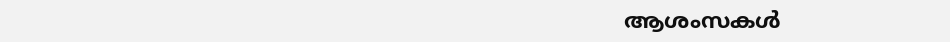ആശംസകള്‍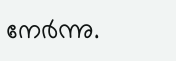നേര്‍ന്നു.